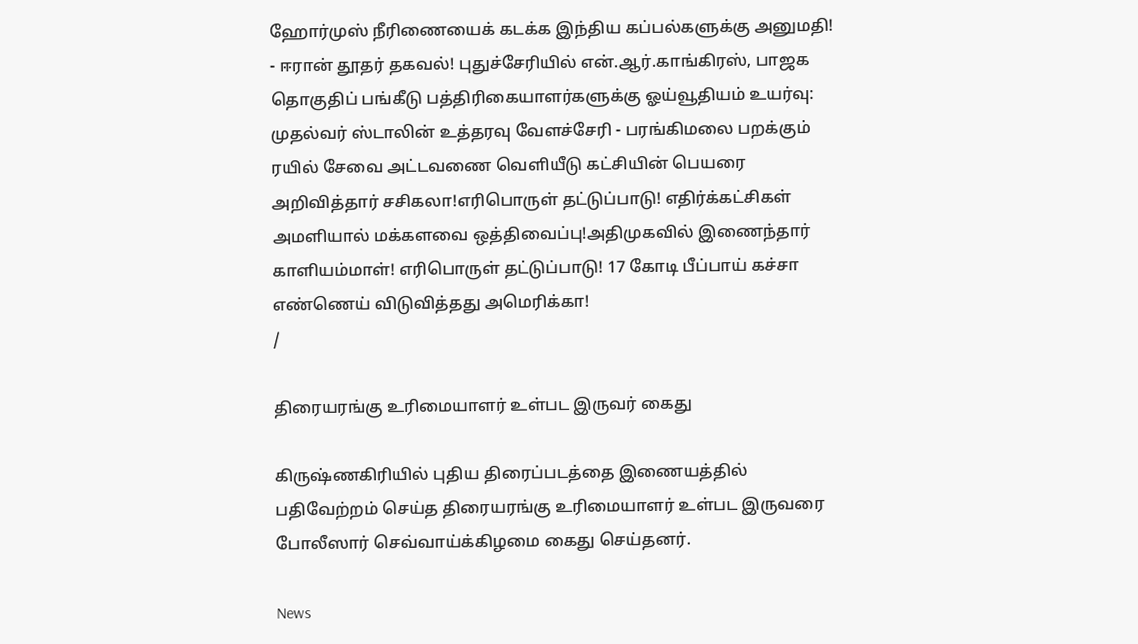ஹோர்முஸ் நீரிணையைக் கடக்க இந்திய கப்பல்களுக்கு அனுமதி! - ஈரான் தூதர் தகவல்! புதுச்சேரியில் என்.ஆர்.காங்கிரஸ், பாஜக தொகுதிப் பங்கீடு பத்திரிகையாளர்களுக்கு ஓய்வூதியம் உயர்வு: முதல்வர் ஸ்டாலின் உத்தரவு வேளச்சேரி - பரங்கிமலை பறக்கும் ரயில் சேவை அட்டவணை வெளியீடு கட்சியின் பெயரை அறிவித்தார் சசிகலா!எரிபொருள் தட்டுப்பாடு! எதிர்க்கட்சிகள் அமளியால் மக்களவை ஒத்திவைப்பு!அதிமுகவில் இணைந்தார் காளியம்மாள்! எரிபொருள் தட்டுப்பாடு! 17 கோடி பீப்பாய் கச்சா எண்ணெய் விடுவித்தது அமெரிக்கா!
/

திரையரங்கு உரிமையாளர் உள்பட இருவர் கைது

கிருஷ்ணகிரியில் புதிய திரைப்படத்தை இணையத்தில் பதிவேற்றம் செய்த திரையரங்கு உரிமையாளர் உள்பட இருவரை போலீஸார் செவ்வாய்க்கிழமை கைது செய்தனர்.

News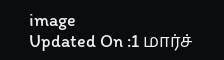image
Updated On :1 மார்ச்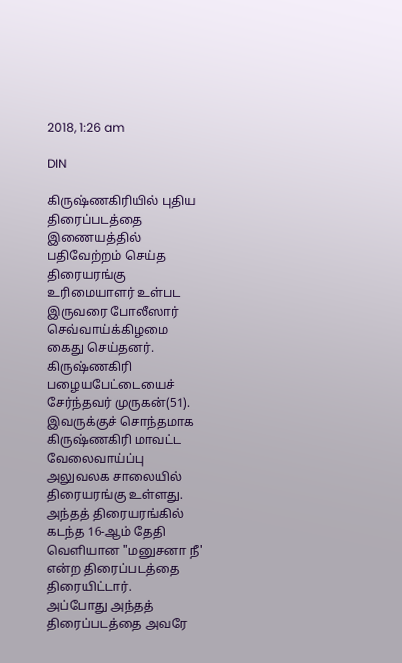2018, 1:26 am

DIN

கிருஷ்ணகிரியில் புதிய திரைப்படத்தை இணையத்தில் பதிவேற்றம் செய்த திரையரங்கு உரிமையாளர் உள்பட இருவரை போலீஸார் செவ்வாய்க்கிழமை கைது செய்தனர்.
கிருஷ்ணகிரி பழையபேட்டையைச் சேர்ந்தவர் முருகன்(51).  இவருக்குச் சொந்தமாக கிருஷ்ணகிரி மாவட்ட வேலைவாய்ப்பு அலுவலக சாலையில் திரையரங்கு உள்ளது. அந்தத் திரையரங்கில் கடந்த 16-ஆம் தேதி வெளியான "மனுசனா நீ'  என்ற திரைப்படத்தை திரையிட்டார்.
அப்போது அந்தத் திரைப்படத்தை அவரே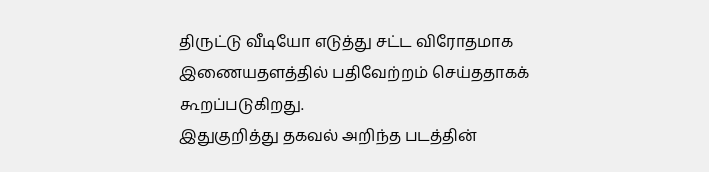திருட்டு வீடியோ எடுத்து சட்ட விரோதமாக இணையதளத்தில் பதிவேற்றம் செய்ததாகக் கூறப்படுகிறது.
இதுகுறித்து தகவல் அறிந்த படத்தின்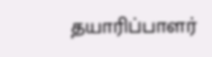தயாரிப்பாளர்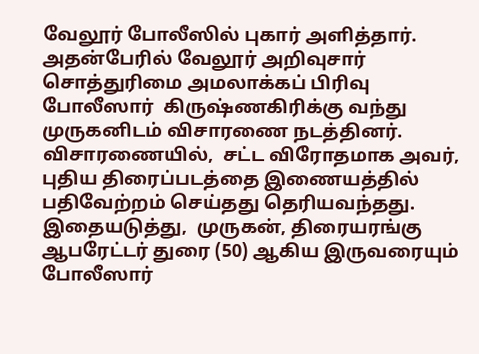வேலூர் போலீஸில் புகார் அளித்தார்.  அதன்பேரில் வேலூர் அறிவுசார் சொத்துரிமை அமலாக்கப் பிரிவு போலீஸார்  கிருஷ்ணகிரிக்கு வந்து முருகனிடம் விசாரணை நடத்தினர்.
விசாரணையில்,  சட்ட விரோதமாக அவர்,  புதிய திரைப்படத்தை இணையத்தில் பதிவேற்றம் செய்தது தெரியவந்தது.  இதையடுத்து,  முருகன், திரையரங்கு ஆபரேட்டர் துரை (50) ஆகிய இருவரையும் போலீஸார்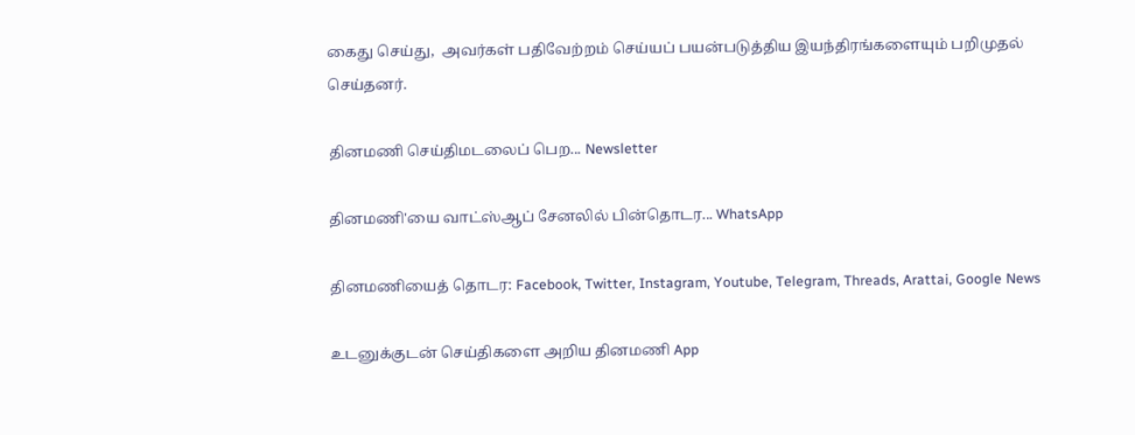கைது செய்து,  அவர்கள் பதிவேற்றம் செய்யப் பயன்படுத்திய இயந்திரங்களையும் பறிமுதல் செய்தனர்.

தினமணி செய்திமடலைப் பெற... Newsletter

தினமணி'யை வாட்ஸ்ஆப் சேனலில் பின்தொடர... WhatsApp

தினமணியைத் தொடர: Facebook, Twitter, Instagram, Youtube, Telegram, Threads, Arattai, Google News

உடனுக்குடன் செய்திகளை அறிய தினமணி App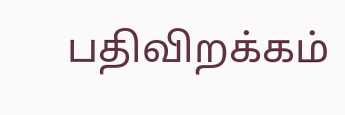பதிவிறக்கம்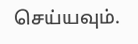செய்யவும்.